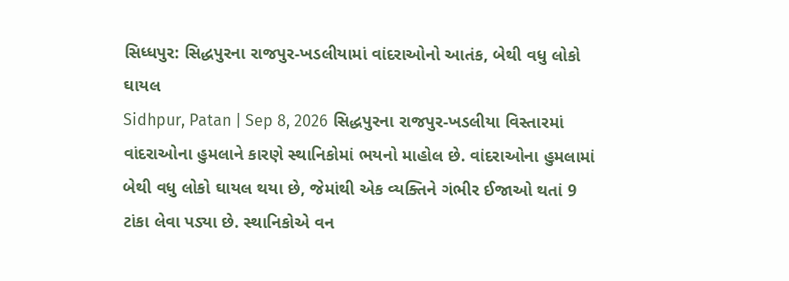સિધ્ધપુર: સિદ્ધપુરના રાજપુર-ખડલીયામાં વાંદરાઓનો આતંક, બેથી વધુ લોકો ઘાયલ
Sidhpur, Patan | Sep 8, 2026 સિદ્ધપુરના રાજપુર-ખડલીયા વિસ્તારમાં વાંદરાઓના હુમલાને કારણે સ્થાનિકોમાં ભયનો માહોલ છે. વાંદરાઓના હુમલામાં બેથી વધુ લોકો ઘાયલ થયા છે, જેમાંથી એક વ્યક્તિને ગંભીર ઈજાઓ થતાં 9 ટાંકા લેવા પડ્યા છે. સ્થાનિકોએ વન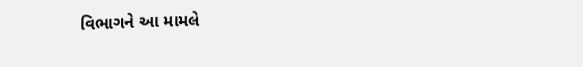વિભાગને આ મામલે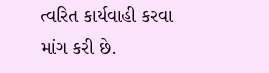ત્વરિત કાર્યવાહી કરવા માંગ કરી છે.